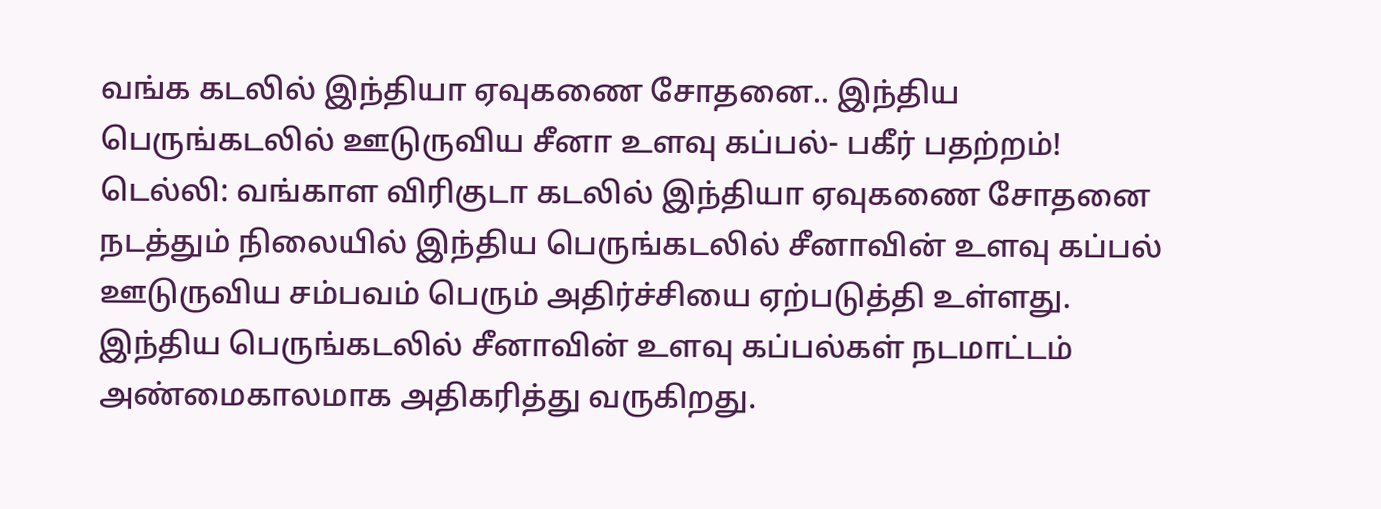வங்க கடலில் இந்தியா ஏவுகணை சோதனை.. இந்திய பெருங்கடலில் ஊடுருவிய சீனா உளவு கப்பல்- பகீர் பதற்றம்!
டெல்லி: வங்காள விரிகுடா கடலில் இந்தியா ஏவுகணை சோதனை நடத்தும் நிலையில் இந்திய பெருங்கடலில் சீனாவின் உளவு கப்பல் ஊடுருவிய சம்பவம் பெரும் அதிர்ச்சியை ஏற்படுத்தி உள்ளது.
இந்திய பெருங்கடலில் சீனாவின் உளவு கப்பல்கள் நடமாட்டம் அண்மைகாலமாக அதிகரித்து வருகிறது.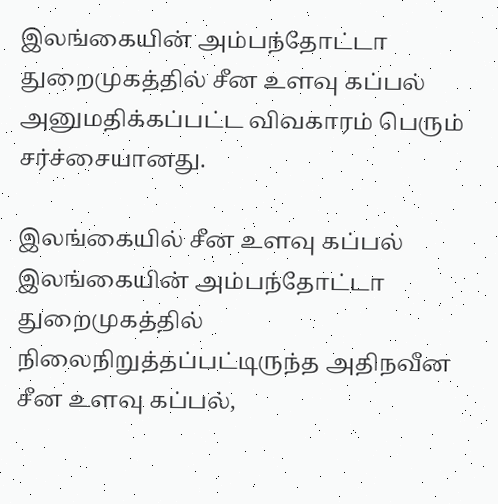இலங்கையின் அம்பந்தோட்டா துறைமுகத்தில் சீன உளவு கப்பல் அனுமதிக்கப்பட்ட விவகாரம் பெரும் சர்ச்சையானது.

இலங்கையில் சீன உளவு கப்பல்
இலங்கையின் அம்பந்தோட்டா துறைமுகத்தில் நிலைநிறுத்தப்பட்டிருந்த அதிநவீன சீன உளவு கப்பல்,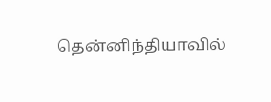தென்னிந்தியாவில்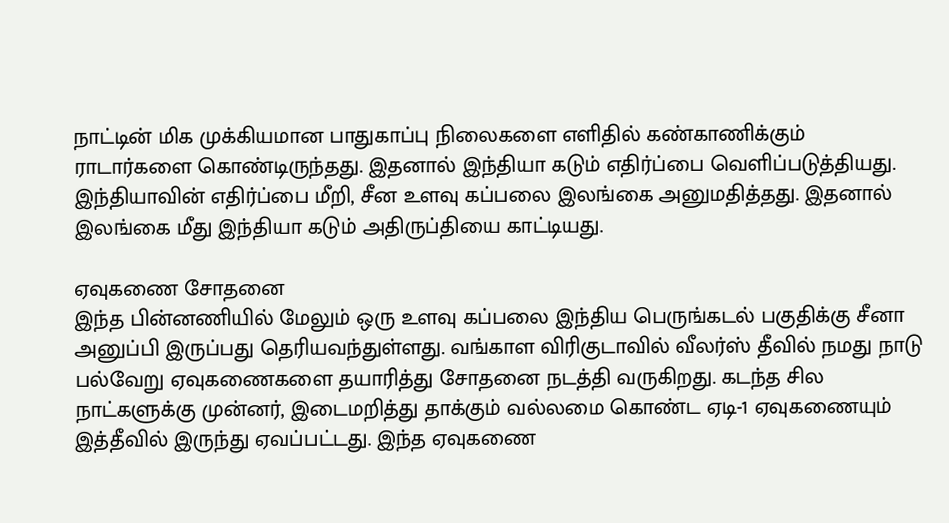நாட்டின் மிக முக்கியமான பாதுகாப்பு நிலைகளை எளிதில் கண்காணிக்கும் ராடார்களை கொண்டிருந்தது. இதனால் இந்தியா கடும் எதிர்ப்பை வெளிப்படுத்தியது. இந்தியாவின் எதிர்ப்பை மீறி, சீன உளவு கப்பலை இலங்கை அனுமதித்தது. இதனால் இலங்கை மீது இந்தியா கடும் அதிருப்தியை காட்டியது.

ஏவுகணை சோதனை
இந்த பின்னணியில் மேலும் ஒரு உளவு கப்பலை இந்திய பெருங்கடல் பகுதிக்கு சீனா அனுப்பி இருப்பது தெரியவந்துள்ளது. வங்காள விரிகுடாவில் வீலர்ஸ் தீவில் நமது நாடு பல்வேறு ஏவுகணைகளை தயாரித்து சோதனை நடத்தி வருகிறது. கடந்த சில நாட்களுக்கு முன்னர், இடைமறித்து தாக்கும் வல்லமை கொண்ட ஏடி-1 ஏவுகணையும் இத்தீவில் இருந்து ஏவப்பட்டது. இந்த ஏவுகணை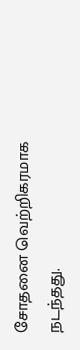சோதனை வெற்றிகரமாக நடந்தது.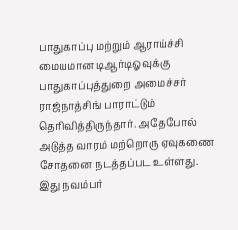பாதுகாப்பு மற்றும் ஆராய்ச்சி மையமான டிஆர்டிஓவுக்கு பாதுகாப்புத்துறை அமைச்சர் ராஜ்நாத்சிங் பாராட்டும் தெரிவித்திருந்தார். அதேபோல் அடுத்த வாரம் மற்றொரு ஏவுகணை சோதனை நடத்தப்பட உள்ளது. இது நவம்பர்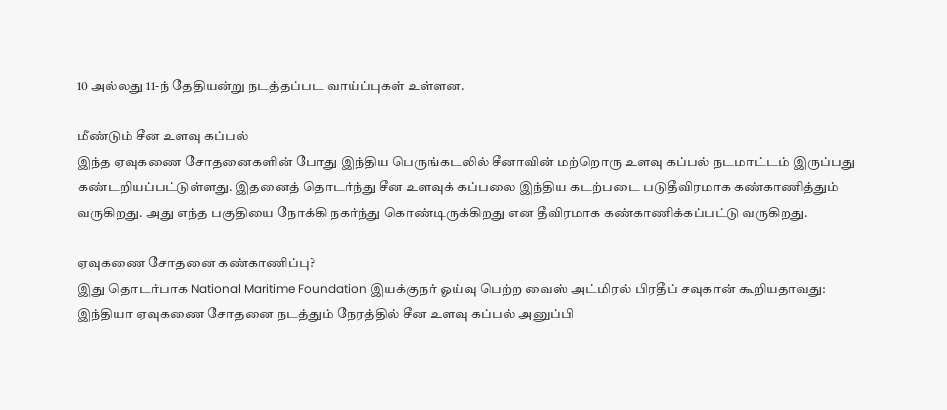10 அல்லது 11-ந் தேதியன்று நடத்தப்பட வாய்ப்புகள் உள்ளன.

மீண்டும் சீன உளவு கப்பல்
இந்த ஏவுகணை சோதனைகளின் போது இந்திய பெருங்கடலில் சீனாவின் மற்றொரு உளவு கப்பல் நடமாட்டம் இருப்பது கண்டறியப்பட்டுள்ளது. இதனைத் தொடர்ந்து சீன உளவுக் கப்பலை இந்திய கடற்படை படுதீவிரமாக கண்காணித்தும் வருகிறது. அது எந்த பகுதியை நோக்கி நகர்ந்து கொண்டிருக்கிறது என தீவிரமாக கண்காணிக்கப்பட்டு வருகிறது.

ஏவுகணை சோதனை கண்காணிப்பு?
இது தொடர்பாக National Maritime Foundation இயக்குநர் ஓய்வு பெற்ற வைஸ் அட்மிரல் பிரதீப் சவுகான் கூறியதாவது: இந்தியா ஏவுகணை சோதனை நடத்தும் நேரத்தில் சீன உளவு கப்பல் அனுப்பி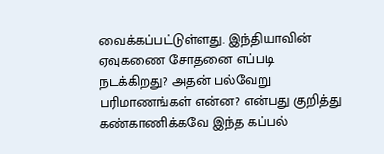வைக்கப்பட்டுள்ளது. இந்தியாவின் ஏவுகணை சோதனை எப்படி நடக்கிறது? அதன் பல்வேறு பரிமாணங்கள் என்ன? என்பது குறித்து கண்காணிக்கவே இந்த கப்பல்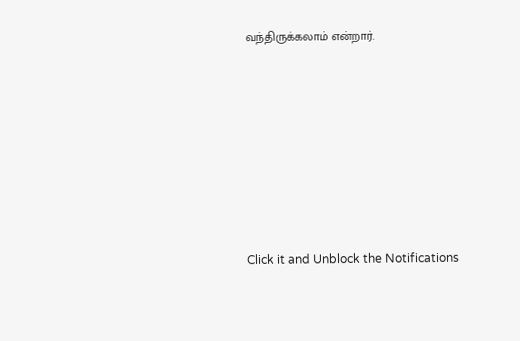வந்திருக்கலாம் என்றார்.












Click it and Unblock the Notifications